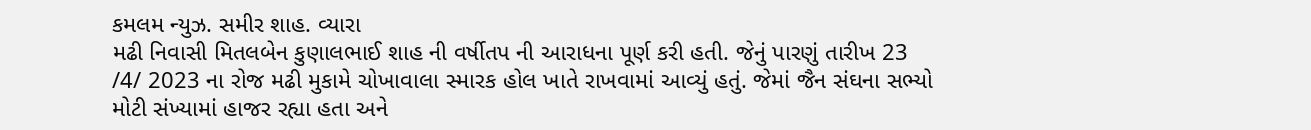કમલમ ન્યુઝ. સમીર શાહ. વ્યારા
મઢી નિવાસી મિતલબેન કુણાલભાઈ શાહ ની વર્ષીતપ ની આરાધના પૂર્ણ કરી હતી. જેનું પારણું તારીખ 23 /4/ 2023 ના રોજ મઢી મુકામે ચોખાવાલા સ્મારક હોલ ખાતે રાખવામાં આવ્યું હતું. જેમાં જૈન સંઘના સભ્યો મોટી સંખ્યામાં હાજર રહ્યા હતા અને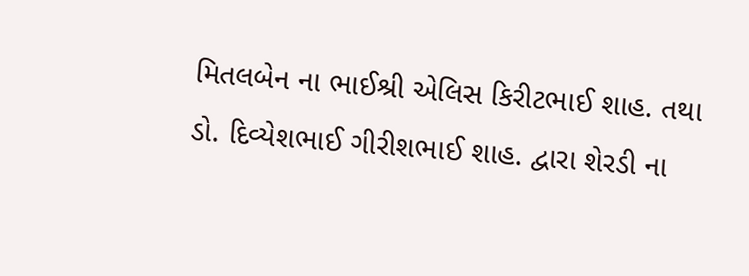મિતલબેન ના ભાઈશ્રી એલિસ કિરીટભાઈ શાહ. તથા ડો. દિવ્યેશભાઈ ગીરીશભાઈ શાહ. દ્વારા શેરડી ના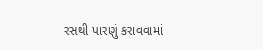રસથી પારણું કરાવવામાં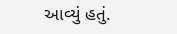આવ્યું હતું.